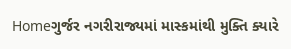Homeગુર્જર નગરીરાજ્યમાં માસ્કમાંથી મુક્તિ ક્યારે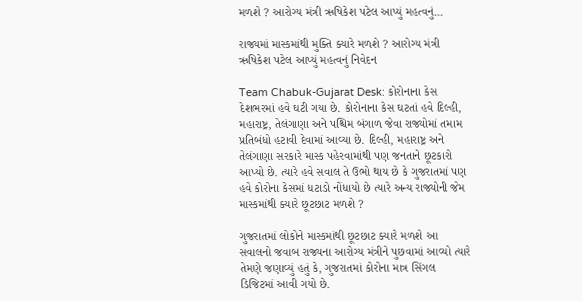મળશે ? આરોગ્ય મંત્રી ઋષિકેશ પટેલ આપ્યું મહત્વનું...

રાજ્યમાં માસ્કમાંથી મુક્તિ ક્યારે મળશે ? આરોગ્ય મંત્રી ઋષિકેશ પટેલ આપ્યું મહત્વનું નિવેદન

Team Chabuk-Gujarat Desk: કોરોનાના કેસ દેશભરમાં હવે ઘટી ગયા છે. કોરોનાના કેસ ઘટતાં હવે દિલ્હી, મહારાષ્ટ્ર, તેલંગાણા અને પશ્ચિમ બંગાળ જેવા રાજ્યોમાં તમામ પ્રતિબંધો હટાવી દેવામાં આવ્યા છે. દિલ્હી, મહારાષ્ટ્ર અને તેલંગાણા સરકારે માસ્ક પહેરવામાંથી પણ જનતાને છૂટકારો આપ્યો છે. ત્યારે હવે સવાલ તે ઉભો થાય છે કે ગુજરાતમાં પણ હવે કોરોના કેસમાં ધટાડો નોંધાયો છે ત્યારે અન્ય રાજ્યોની જેમ માસ્કમાંથી ક્યારે છૂટછાટ મળશે ?

ગુજરાતમાં લોકોને માસ્કમાંથી છૂટછાટ ક્યારે મળશે આ સવાલનો જવાબ રાજ્યના આરોગ્ય મંત્રીને પુછવામાં આવ્યો ત્યારે તેમણે જણાવ્યું હતું કે, ગુજરાતમાં કોરોના માત્ર સિંગલ ડિજિટમાં આવી ગયો છે.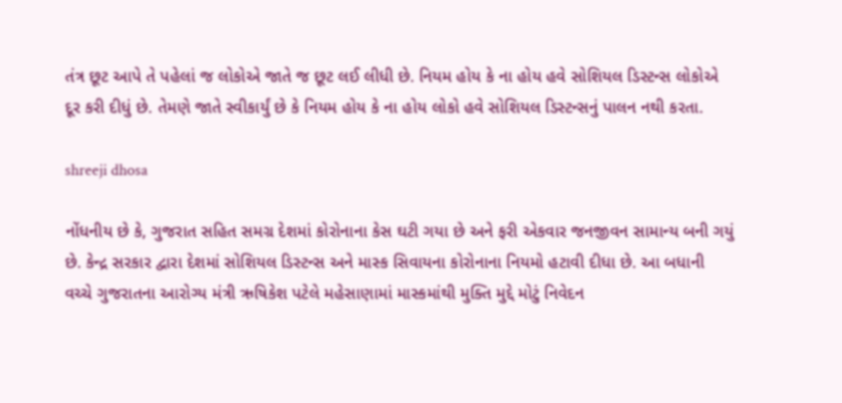તંત્ર છૂટ આપે તે પહેલાં જ લોકોએ જાતે જ છૂટ લઈ લીધી છે. નિયમ હોય કે ના હોય હવે સોશિયલ ડિસ્ટન્સ લોકોએ દૂર કરી દીધું છે. તેમણે જાતે સ્વીકાર્યું છે કે નિયમ હોય કે ના હોય લોકો હવે સોશિયલ ડિસ્ટન્સનું પાલન નથી કરતા.

shreeji dhosa

નોંધનીય છે કે, ગુજરાત સહિત સમગ્ર દેશમાં કોરોનાના કેસ ઘટી ગયા છે અને ફરી એકવાર જનજીવન સામાન્ય બની ગયું છે. કેન્દ્ર સરકાર દ્વારા દેશમાં સોશિયલ ડિસ્ટન્સ અને માસ્ક સિવાયના કોરોનાના નિયમો હટાવી દીધા છે. આ બધાની વચ્ચે ગુજરાતના આરોગ્ય મંત્રી ઋષિકેશ પટેલે મહેસાણામાં માસ્કમાંથી મુક્તિ મુદ્દે મોટું નિવેદન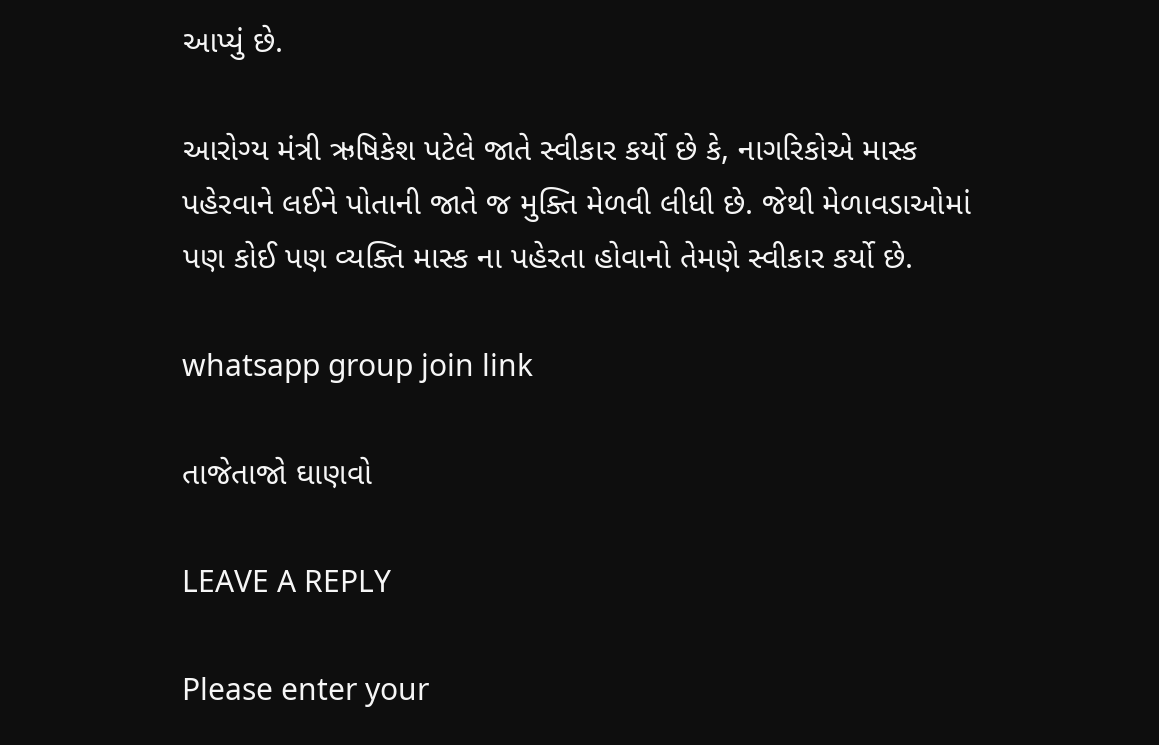આપ્યું છે.

આરોગ્ય મંત્રી ઋષિકેશ પટેલે જાતે સ્વીકાર કર્યો છે કે, નાગરિકોએ માસ્ક પહેરવાને લઈને પોતાની જાતે જ મુક્તિ મેળવી લીધી છે. જેથી મેળાવડાઓમાં પણ કોઈ પણ વ્યક્તિ માસ્ક ના પહેરતા હોવાનો તેમણે સ્વીકાર કર્યો છે.

whatsapp group join link

તાજેતાજો ઘાણવો

LEAVE A REPLY

Please enter your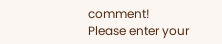comment!
Please enter your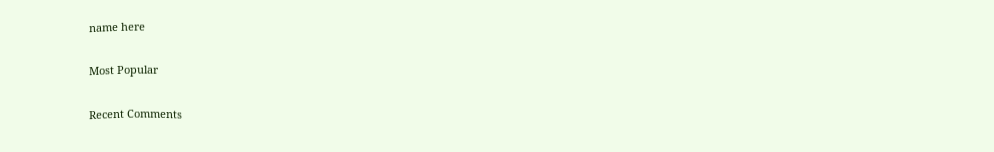name here

Most Popular

Recent Comments